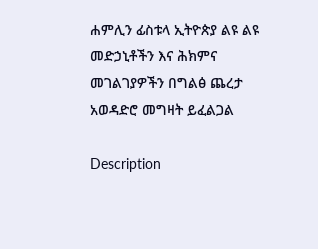ሐምሊን ፊስቱላ ኢትዮጵያ ልዩ ልዩ መድኃኒቶችን እና ሕክምና መገልገያዎችን በግልፅ ጨረታ አወዳድሮ መግዛት ይፈልጋል

Description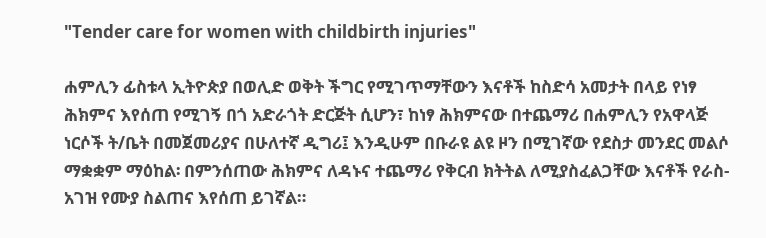"Tender care for women with childbirth injuries"

ሐምሊን ፊስቱላ ኢትዮጵያ በወሊድ ወቅት ችግር የሚገጥማቸውን እናቶች ከስድሳ አመታት በላይ የነፃ ሕክምና እየሰጠ የሚገኝ በጎ አድራጎት ድርጅት ሲሆን፣ ከነፃ ሕክምናው በተጨማሪ በሐምሊን የአዋላጅ ነርሶች ት/ቤት በመጀመሪያና በሁለተኛ ዲግሪ፤ እንዲሁም በቡራዩ ልዩ ዞን በሚገኛው የደስታ መንደር መልሶ ማቋቋም ማዕከል፡ በምንሰጠው ሕክምና ለዳኑና ተጨማሪ የቅርብ ክትትል ለሚያስፈልጋቸው እናቶች የራስ-አገዝ የሙያ ስልጠና እየሰጠ ይገኛል።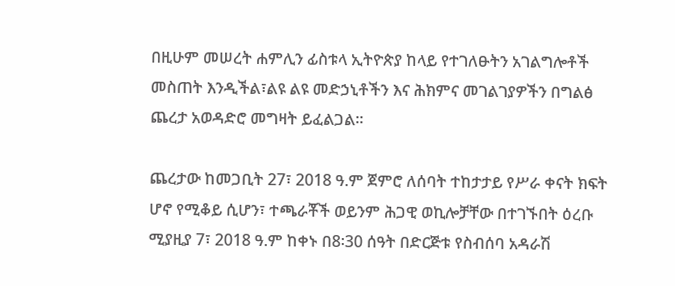በዚሁም መሠረት ሐምሊን ፊስቱላ ኢትዮጵያ ከላይ የተገለፁትን አገልግሎቶች መስጠት እንዲችል፣ልዩ ልዩ መድኃኒቶችን እና ሕክምና መገልገያዎችን በግልፅ ጨረታ አወዳድሮ መግዛት ይፈልጋል።

ጨረታው ከመጋቢት 27፣ 2018 ዓ.ም ጀምሮ ለሰባት ተከታታይ የሥራ ቀናት ክፍት ሆኖ የሚቆይ ሲሆን፣ ተጫራቾች ወይንም ሕጋዊ ወኪሎቻቸው በተገኙበት ዕረቡ ሚያዚያ 7፣ 2018 ዓ.ም ከቀኑ በ8፡30 ሰዓት በድርጅቱ የስብሰባ አዳራሽ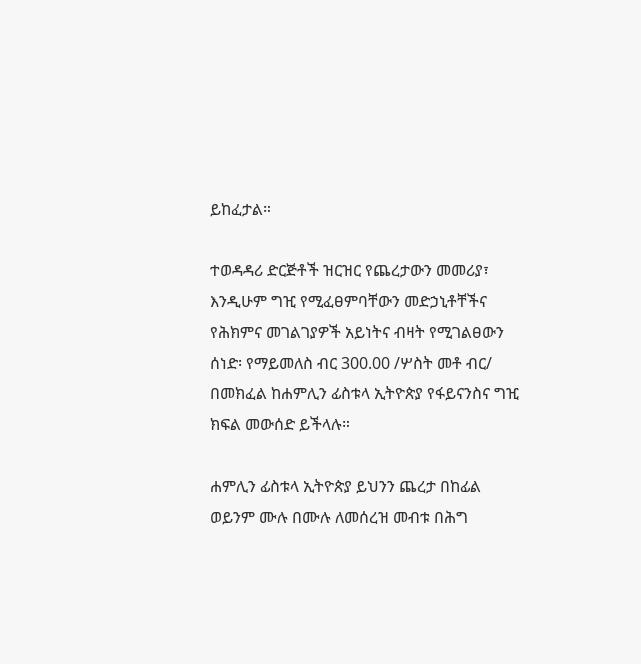ይከፈታል።

ተወዳዳሪ ድርጅቶች ዝርዝር የጨረታውን መመሪያ፣ እንዲሁም ግዢ የሚፈፀምባቸውን መድኃኒቶቸችና የሕክምና መገልገያዎች አይነትና ብዛት የሚገልፀውን ሰነድ፡ የማይመለስ ብር 300.00 /ሦስት መቶ ብር/ በመክፈል ከሐምሊን ፊስቱላ ኢትዮጵያ የፋይናንስና ግዢ ክፍል መውሰድ ይችላሉ።

ሐምሊን ፊስቱላ ኢትዮጵያ ይህንን ጨረታ በከፊል ወይንም ሙሉ በሙሉ ለመሰረዝ መብቱ በሕግ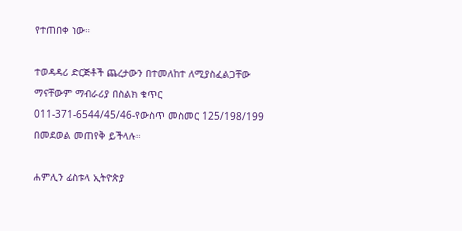የተጠበቀ ነው።

ተወዳዳሪ ድርጅቶች ጨረታውን በተመለከተ ለሚያስፈልጋቸው ማናቸውም ማብራሪያ በስልክ ቁጥር 011-371-6544/45/46-የውስጥ መስመር 125/198/199 በመደወል መጠየቅ ይችላሉ።

ሐምሊን ፊስቱላ ኢትዮጵያ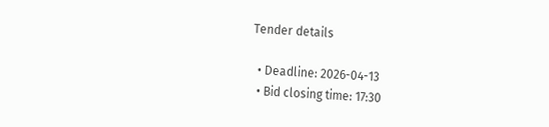Tender details

  • Deadline: 2026-04-13
  • Bid closing time: 17:30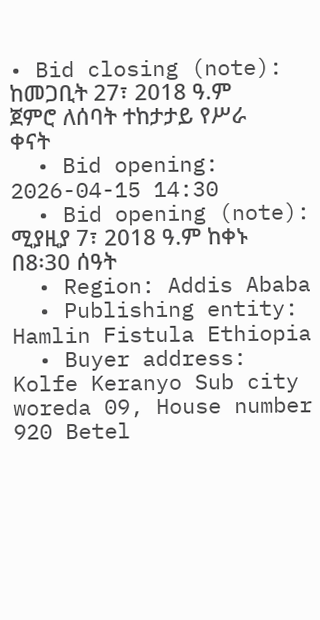• Bid closing (note): ከመጋቢት 27፣ 2018 ዓ.ም ጀምሮ ለሰባት ተከታታይ የሥራ ቀናት
  • Bid opening: 2026-04-15 14:30
  • Bid opening (note): ሚያዚያ 7፣ 2018 ዓ.ም ከቀኑ በ8፡30 ሰዓት
  • Region: Addis Ababa
  • Publishing entity: Hamlin Fistula Ethiopia
  • Buyer address: Kolfe Keranyo Sub city woreda 09, House number 920 Betel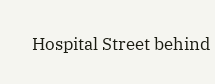Hospital Street behind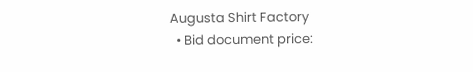Augusta Shirt Factory
  • Bid document price: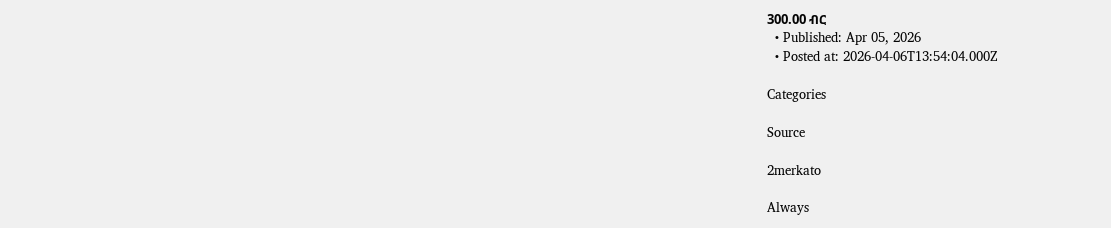300.00 ብር
  • Published: Apr 05, 2026
  • Posted at: 2026-04-06T13:54:04.000Z

Categories

Source

2merkato

Always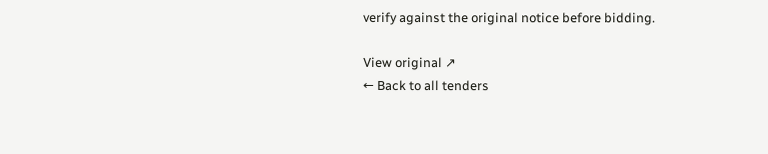verify against the original notice before bidding.

View original ↗
← Back to all tenders